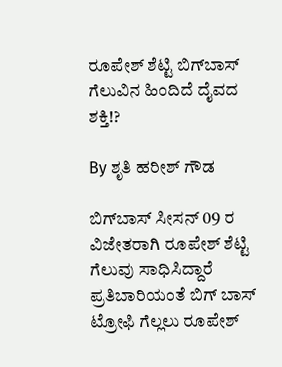ರೂಪೇಶ್ ಶೆಟ್ಟಿ ಬಿಗ್‌ಬಾಸ್ ಗೆಲುವಿನ ಹಿಂದಿದೆ ದೈವದ ಶಕ್ತಿ!?

By ಶೃತಿ ಹರೀಶ್ ಗೌಡ

ಬಿಗ್‌ಬಾಸ್ ಸೀಸನ್ 09 ರ ವಿಜೇತರಾಗಿ ರೂಪೇಶ್ ಶೆಟ್ಟಿ ಗೆಲುವು ಸಾಧಿಸಿದ್ದಾರೆ ಪ್ರತಿಬಾರಿಯಂತೆ ಬಿಗ್ ಬಾಸ್ ಟ್ರೋಫಿ ಗೆಲ್ಲಲು ರೂಪೇಶ್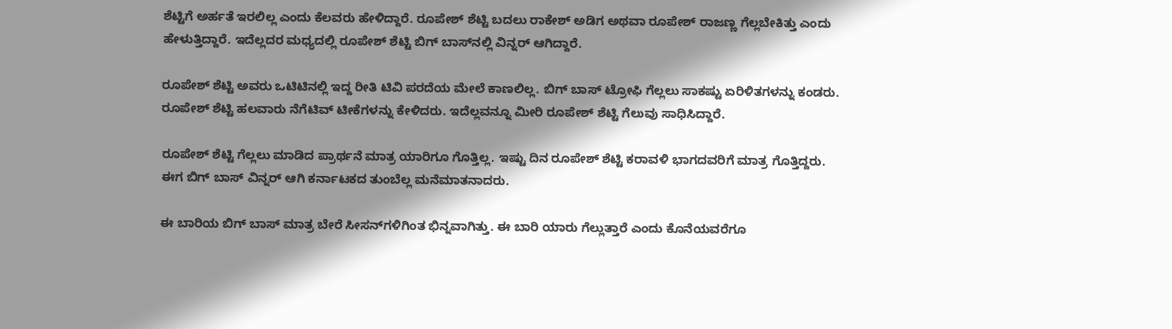ಶೆಟ್ಟಿಗೆ ಅರ್ಹತೆ ಇರಲಿಲ್ಲ ಎಂದು ಕೆಲವರು ಹೇಳಿದ್ದಾರೆ. ರೂಪೇಶ್ ಶೆಟ್ಟಿ ಬದಲು ರಾಕೇಶ್ ಅಡಿಗ ಅಥವಾ ರೂಪೇಶ್ ರಾಜಣ್ಣ ಗೆಲ್ಲಬೇಕಿತ್ತು ಎಂದು ಹೇಳುತ್ತಿದ್ದಾರೆ. ಇದೆಲ್ಲದರ ಮಧ್ಯದಲ್ಲಿ ರೂಪೇಶ್ ಶೆಟ್ಟಿ ಬಿಗ್ ಬಾಸ್‌ನಲ್ಲಿ ವಿನ್ನರ್ ಆಗಿದ್ದಾರೆ.

ರೂಪೇಶ್ ಶೆಟ್ಟಿ ಅವರು ಒಟಿಟಿನಲ್ಲಿ ಇದ್ದ ರೀತಿ ಟಿವಿ ಪರದೆಯ ಮೇಲೆ ಕಾಣಲಿಲ್ಲ. ಬಿಗ್ ಬಾಸ್ ಟ್ರೋಫಿ ಗೆಲ್ಲಲು ಸಾಕಷ್ಟು ಏರಿಳಿತಗಳನ್ನು ಕಂಡರು. ರೂಪೇಶ್ ಶೆಟ್ಟಿ ಹಲವಾರು ನೆಗೆಟಿವ್ ಟೀಕೆಗಳನ್ನು ಕೇಳಿದರು. ಇದೆಲ್ಲವನ್ನೂ ಮೀರಿ ರೂಪೇಶ್ ಶೆಟ್ಟಿ ಗೆಲುವು ಸಾಧಿಸಿದ್ದಾರೆ.

ರೂಪೇಶ್ ಶೆಟ್ಟಿ ಗೆಲ್ಲಲು ಮಾಡಿದ ಪ್ರಾರ್ಥನೆ ಮಾತ್ರ ಯಾರಿಗೂ ಗೊತ್ತಿಲ್ಲ. ಇಷ್ಟು ದಿನ ರೂಪೇಶ್ ಶೆಟ್ಟಿ ಕರಾವಳಿ ಭಾಗದವರಿಗೆ ಮಾತ್ರ ಗೊತ್ತಿದ್ದರು. ಈಗ ಬಿಗ್ ಬಾಸ್ ವಿನ್ನರ್ ಆಗಿ ಕರ್ನಾಟಕದ ತುಂಬೆಲ್ಲ ಮನೆಮಾತನಾದರು.

ಈ ಬಾರಿಯ ಬಿಗ್ ಬಾಸ್ ಮಾತ್ರ ಬೇರೆ ಸೀಸನ್‌ಗಳಿಗಿಂತ ಭಿನ್ನವಾಗಿತ್ತು. ಈ ಬಾರಿ ಯಾರು ಗೆಲ್ಲುತ್ತಾರೆ ಎಂದು ಕೊನೆಯವರೆಗೂ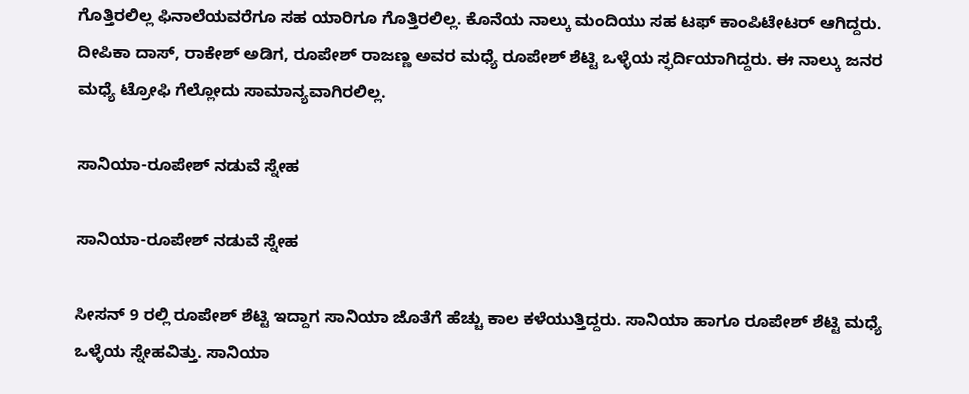ಗೊತ್ತಿರಲಿಲ್ಲ‌ ಫಿನಾಲೆಯವರೆಗೂ ಸಹ ಯಾರಿಗೂ ಗೊತ್ತಿರಲಿಲ್ಲ. ಕೊನೆಯ ನಾಲ್ಕು ಮಂದಿಯು ಸಹ ಟಫ್ ಕಾಂಪಿಟೇಟರ್ ಆಗಿದ್ದರು. ದೀಪಿಕಾ ದಾಸ್, ರಾಕೇಶ್ ಅಡಿಗ, ರೂಪೇಶ್ ರಾಜಣ್ಣ ಅವರ ಮಧ್ಯೆ ರೂಪೇಶ್ ಶೆಟ್ಟಿ ಒಳ್ಳೆಯ ಸ್ಫರ್ದಿಯಾಗಿದ್ದರು. ಈ ನಾಲ್ಕು ಜನರ ಮಧ್ಯೆ ಟ್ರೋಫಿ ಗೆಲ್ಲೋದು ಸಾಮಾನ್ಯವಾಗಿರಲಿಲ್ಲ.

ಸಾನಿಯಾ-ರೂಪೇಶ್ ನಡುವೆ ಸ್ನೇಹ

ಸಾನಿಯಾ-ರೂಪೇಶ್ ನಡುವೆ ಸ್ನೇಹ

ಸೀಸನ್ 9 ರಲ್ಲಿ ರೂಪೇಶ್ ಶೆಟ್ಟಿ ಇದ್ದಾಗ ಸಾನಿಯಾ ಜೊತೆಗೆ ಹೆಚ್ಚು ಕಾಲ ಕಳೆಯುತ್ತಿದ್ದರು. ಸಾನಿಯಾ ಹಾಗೂ ರೂಪೇಶ್ ಶೆಟ್ಟಿ ಮಧ್ಯೆ ಒಳ್ಳೆಯ ‌ಸ್ನೇಹವಿತ್ತು. ಸಾನಿಯಾ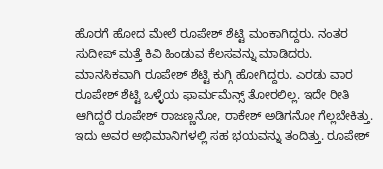ಹೊರಗೆ ಹೋದ ಮೇಲೆ ರೂಪೇಶ್ ಶೆಟ್ಟಿ ಮಂಕಾಗಿದ್ದರು. ನಂತರ ಸುದೀಪ್ ಮತ್ತೆ ಕಿವಿ ಹಿಂಡುವ ಕೆಲಸವನ್ನು ಮಾಡಿದರು. ಮಾನಸಿಕವಾಗಿ ರೂಪೇಶ್ ಶೆಟ್ಟಿ ಕುಗ್ಗಿ ಹೋಗಿದ್ದರು. ಎರಡು ವಾರ ರೂಪೇಶ್ ಶೆಟ್ಟಿ ಒಳ್ಳೆಯ ಫಾರ್ಮಮೆನ್ಸ್ ತೋರಲಿಲ್ಲ. ಇದೇ ರೀತಿ ಆಗಿದ್ದರೆ ರೂಪೇಶ್ ರಾಜಣ್ಣನೋ, ರಾಕೇಶ್ ಅಡಿಗನೋ ಗೆಲ್ಲಬೇಕಿತ್ತು. ಇದು ಅವರ ಅಭಿಮಾನಿಗಳಲ್ಲಿ ಸಹ ಭಯವನ್ನು ತಂದಿತ್ತು. ರೂಪೇಶ್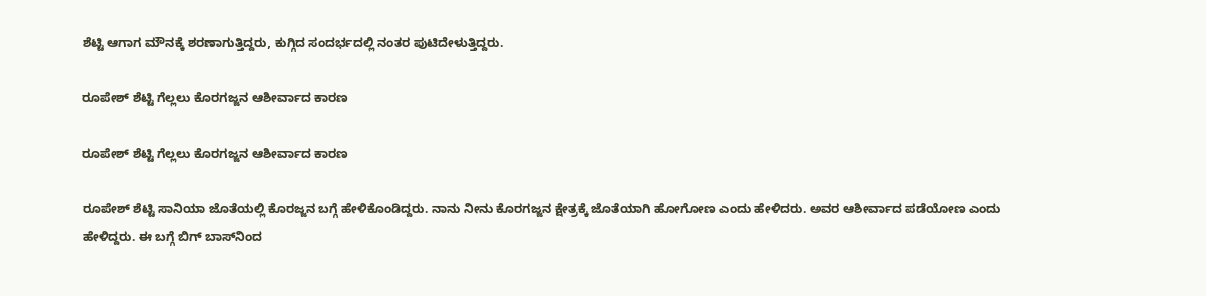ಶೆಟ್ಟಿ ಆಗಾಗ ಮೌನಕ್ಕೆ ಶರಣಾಗುತ್ತಿದ್ದರು, ಕುಗ್ಗಿದ ಸಂದರ್ಭದಲ್ಲಿ ನಂತರ ಪುಟಿದೇಳುತ್ತಿದ್ದರು.

ರೂಪೇಶ್ ಶೆಟ್ಟಿ ಗೆಲ್ಲಲು‌ ಕೊರಗಜ್ಜನ ಆಶೀರ್ವಾದ ಕಾರಣ

ರೂಪೇಶ್ ಶೆಟ್ಟಿ ಗೆಲ್ಲಲು‌ ಕೊರಗಜ್ಜನ ಆಶೀರ್ವಾದ ಕಾರಣ

ರೂಪೇಶ್ ಶೆಟ್ಟಿ ಸಾನಿಯಾ ಜೊತೆಯಲ್ಲಿ ‌ಕೊರಜ್ಜನ ಬಗ್ಗೆ ಹೇಳಿಕೊಂಡಿದ್ದರು. ನಾನು ನೀನು ಕೊರಗಜ್ಜನ ಕ್ಷೇತ್ರಕ್ಕೆ ಜೊತೆಯಾಗಿ ಹೋಗೋಣ ಎಂದು ಹೇಳಿದರು. ಅವರ ಆಶೀರ್ವಾದ ಪಡೆಯೋಣ ಎಂದು ಹೇಳಿದ್ದರು. ಈ ಬಗ್ಗೆ ಬಿಗ್ ಬಾಸ್‌ನಿಂದ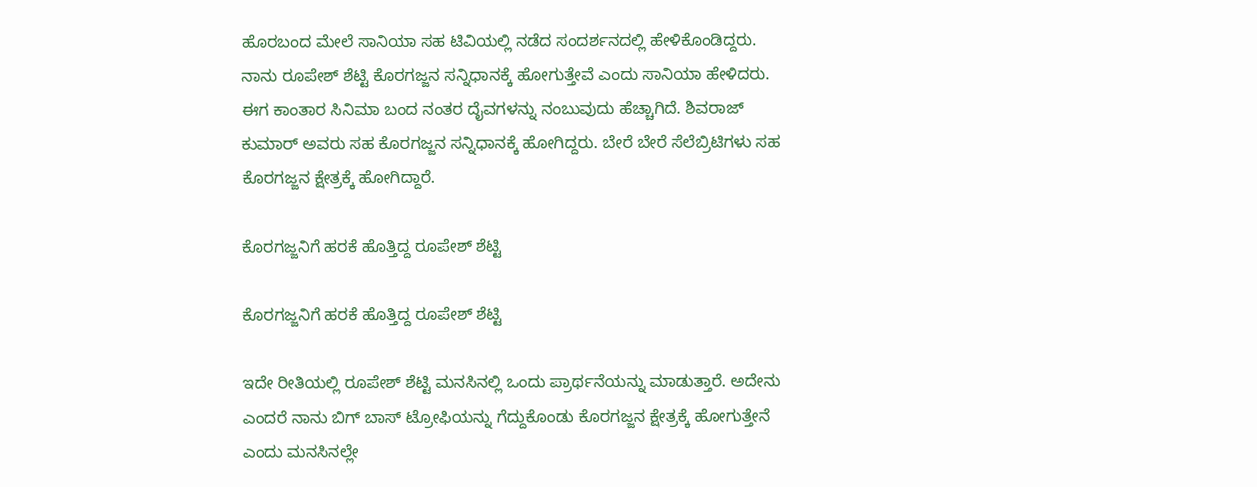ಹೊರಬಂದ ಮೇಲೆ ಸಾನಿಯಾ ಸಹ ಟಿವಿಯಲ್ಲಿ ನಡೆದ ಸಂದರ್ಶನದಲ್ಲಿ ಹೇಳಿಕೊಂಡಿದ್ದರು. ನಾನು ರೂಪೇಶ್ ಶೆಟ್ಟಿ ಕೊರಗಜ್ಜನ ಸನ್ನಿಧಾನಕ್ಕೆ ಹೋಗುತ್ತೇವೆ ಎಂದು ಸಾನಿಯಾ ಹೇಳಿದರು. ಈಗ ಕಾಂತಾರ ಸಿನಿಮಾ ಬಂದ ನಂತರ ದೈವಗಳನ್ನು ನಂಬುವುದು ಹೆಚ್ಚಾಗಿದೆ. ಶಿವರಾಜ್ ಕುಮಾರ್ ಅವರು ಸಹ ಕೊರಗಜ್ಜನ ಸನ್ನಿಧಾನಕ್ಕೆ ಹೋಗಿದ್ದರು. ಬೇರೆ ಬೇರೆ ಸೆಲೆಬ್ರಿಟಿಗಳು ಸಹ ಕೊರಗಜ್ಜನ ಕ್ಷೇತ್ರಕ್ಕೆ ಹೋಗಿದ್ದಾರೆ.

ಕೊರಗಜ್ಜನಿಗೆ ಹರಕೆ ಹೊತ್ತಿದ್ದ ರೂಪೇಶ್ ಶೆಟ್ಟಿ

ಕೊರಗಜ್ಜನಿಗೆ ಹರಕೆ ಹೊತ್ತಿದ್ದ ರೂಪೇಶ್ ಶೆಟ್ಟಿ

ಇದೇ ರೀತಿಯಲ್ಲಿ ರೂಪೇಶ್ ಶೆಟ್ಟಿ ಮನಸಿನಲ್ಲಿ ಒಂದು ಪ್ರಾರ್ಥನೆಯನ್ನು ಮಾಡುತ್ತಾರೆ. ಅದೇನು ಎಂದರೆ ನಾನು ಬಿಗ್ ಬಾಸ್ ಟ್ರೋಫಿಯನ್ನು ಗೆದ್ದುಕೊಂಡು ಕೊರಗಜ್ಜನ ಕ್ಷೇತ್ರಕ್ಕೆ ಹೋಗುತ್ತೇನೆ ಎಂದು ಮನಸಿನಲ್ಲೇ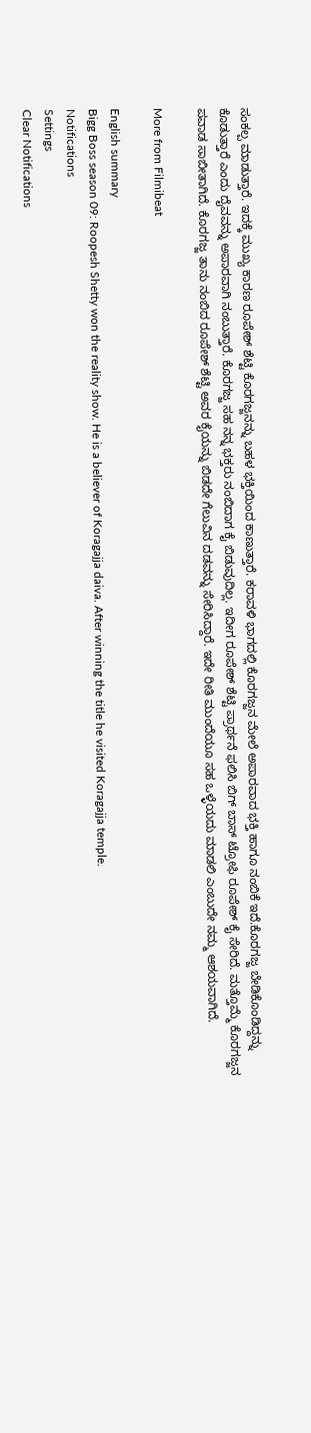ಸಂಕಲ್ಪ ಮಾಡುತ್ತಾರೆ. ಇದಕ್ಕೆ ಮುಖ್ಯ ಕಾರಣ ರೂಪೇಶ್ ಶೆಟ್ಟಿ ಕೊರಗಜ್ಜನನ್ನು ಬಹಳ ಭಕ್ತಿಯಿಂದ ಕಾಣುತ್ತಾರೆ. ಕರಾವಳಿ ಭಾಗದಲ್ಲಿ ಕೊರಗಜ್ಜನ ಮೇಲೆ ಅಪಾರವಾದ ಭಕ್ತಿ ಹಾಗೂ ನಂಬಿಕೆ ಇದೆ.ಕೊರಗಜ್ಜ ಬೇಡಿಕೊಂಡಿದ್ದನ್ನು ಕೊಡುತ್ತಾರೆ ಎಂದು ದೈವವನ್ನು ಅಪಾರವಾಗಿ ನಂಬುತ್ತಾರೆ. ಕೊರಗಜ್ಜ ಸಹ ನನ್ನ ಭಕ್ತರು ನಂಬಿದಾಗ ಕೈ ಬಿಡುವುದಿಲ್ಲ. ಇದೀಗ ರೂಪೇಶ್ ಶೆಟ್ಟಿ ಪ್ರಾರ್ಥನೆ ಫಲಿಸಿ ಬಿಗ್ ಬಾಸ್ ಟ್ರೋಫಿ ರೂಪೇಶ್ ಕೈ ಸೇರಿದೆ. ಮತ್ತೊಮ್ಮೆ ಕೊರಗಜ್ಜನ ಪವಾಡ ಸಾಬೀತಾಗಿದೆ. ಕೊರಗಜ್ಜ ತಾನು ನಂಬಿದ ರೂಪೇಶ್ ಶೆಟ್ಟಿ ಅವರ ಕೈಯನ್ನು ಬಿಡದೇ ಗೆಲುವಿನ ದಡವನ್ನು ಸೇರಿಸಿದ್ದಾರೆ. ಇದೇ ರೀತಿ ಮುಂದೆಯೂ ಸಹ ಒಳ್ಳೆಯದು ಮಾಡಲಿ ಎಂಬುದೇ ನಮ್ಮ ಆಶಯವಾಗಿದೆ.

More from Filmibeat

English summary
Bigg Boss season 09: Roopesh Shetty won the reality show. He is a believer of Koragajja daiva. After winning the title he visited Koragajja temple.
Notifications
Settings
Clear Notifications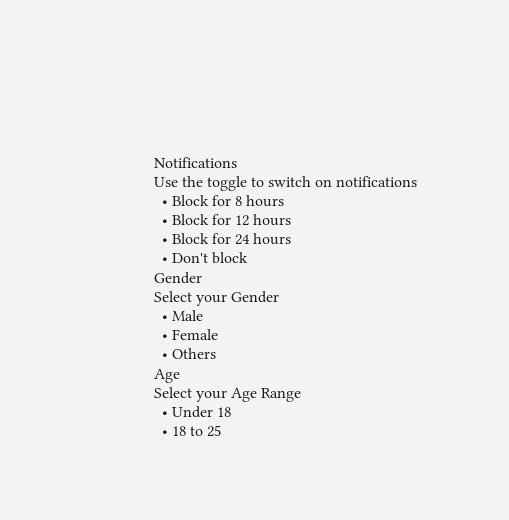Notifications
Use the toggle to switch on notifications
  • Block for 8 hours
  • Block for 12 hours
  • Block for 24 hours
  • Don't block
Gender
Select your Gender
  • Male
  • Female
  • Others
Age
Select your Age Range
  • Under 18
  • 18 to 25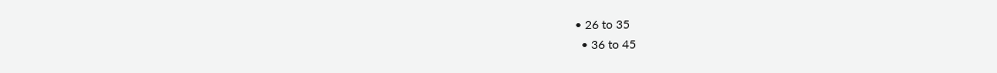• 26 to 35
  • 36 to 45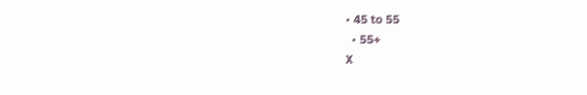• 45 to 55
  • 55+
X